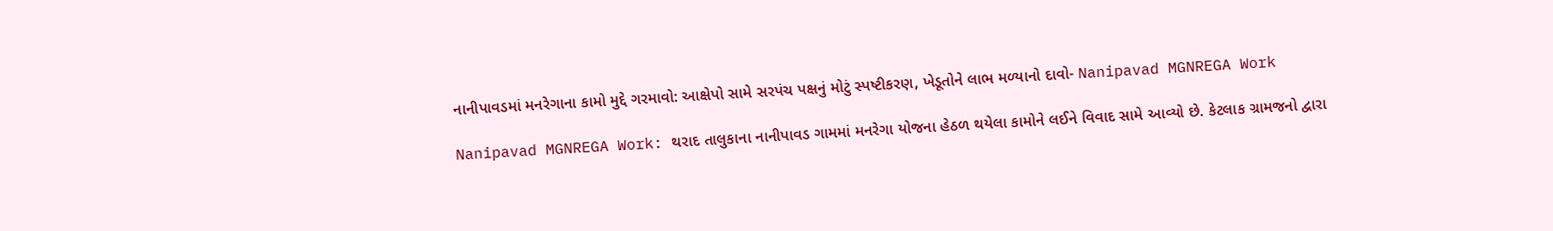નાનીપાવડમાં મનરેગાના કામો મુદ્દે ગરમાવો: આક્ષેપો સામે સરપંચ પક્ષનું મોટું સ્પષ્ટીકરણ, ખેડૂતોને લાભ મળ્યાનો દાવો- Nanipavad MGNREGA Work

Nanipavad MGNREGA Work: થરાદ તાલુકાના નાનીપાવડ ગામમાં મનરેગા યોજના હેઠળ થયેલા કામોને લઈને વિવાદ સામે આવ્યો છે. કેટલાક ગ્રામજનો દ્વારા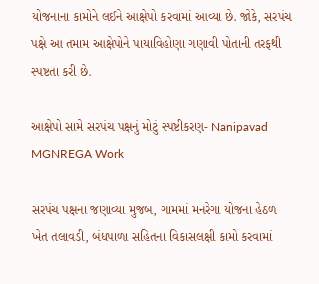યોજનાના કામોને લઈને આક્ષેપો કરવામાં આવ્યા છે. જોકે, સરપંચ પક્ષે આ તમામ આક્ષેપોને પાયાવિહોણા ગણાવી પોતાની તરફથી સ્પષ્ટતા કરી છે.

આક્ષેપો સામે સરપંચ પક્ષનું મોટું સ્પષ્ટીકરણ- Nanipavad MGNREGA Work

સરપંચ પક્ષના જણાવ્યા મુજબ, ગામમાં મનરેગા યોજના હેઠળ ખેત તલાવડી, બંધપાળા સહિતના વિકાસલક્ષી કામો કરવામાં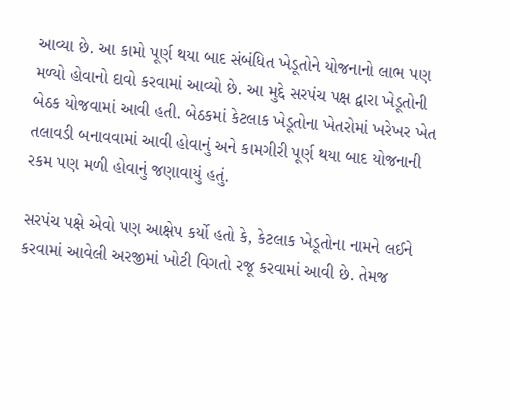આવ્યા છે. આ કામો પૂર્ણ થયા બાદ સંબંધિત ખેડૂતોને યોજનાનો લાભ પણ મળ્યો હોવાનો દાવો કરવામાં આવ્યો છે. આ મુદ્દે સરપંચ પક્ષ દ્વારા ખેડૂતોની બેઠક યોજવામાં આવી હતી. બેઠકમાં કેટલાક ખેડૂતોના ખેતરોમાં ખરેખર ખેત તલાવડી બનાવવામાં આવી હોવાનું અને કામગીરી પૂર્ણ થયા બાદ યોજનાની રકમ પણ મળી હોવાનું જણાવાયું હતું.

સરપંચ પક્ષે એવો પણ આક્ષેપ કર્યો હતો કે, કેટલાક ખેડૂતોના નામને લઈને કરવામાં આવેલી અરજીમાં ખોટી વિગતો રજૂ કરવામાં આવી છે. તેમજ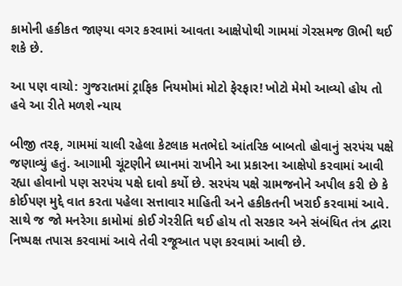કામોની હકીકત જાણ્યા વગર કરવામાં આવતા આક્ષેપોથી ગામમાં ગેરસમજ ઊભી થઈ શકે છે.

આ પણ વાચો: ગુજરાતમાં ટ્રાફિક નિયમોમાં મોટો ફેરફાર! ખોટો મેમો આવ્યો હોય તો હવે આ રીતે મળશે ન્યાય

બીજી તરફ, ગામમાં ચાલી રહેલા કેટલાક મતભેદો આંતરિક બાબતો હોવાનું સરપંચ પક્ષે જણાવ્યું હતું. આગામી ચૂંટણીને ધ્યાનમાં રાખીને આ પ્રકારના આક્ષેપો કરવામાં આવી રહ્યા હોવાનો પણ સરપંચ પક્ષે દાવો કર્યો છે. સરપંચ પક્ષે ગ્રામજનોને અપીલ કરી છે કે કોઈપણ મુદ્દે વાત કરતા પહેલા સત્તાવાર માહિતી અને હકીકતની ખરાઈ કરવામાં આવે. સાથે જ જો મનરેગા કામોમાં કોઈ ગેરરીતિ થઈ હોય તો સરકાર અને સંબંધિત તંત્ર દ્વારા નિષ્પક્ષ તપાસ કરવામાં આવે તેવી રજૂઆત પણ કરવામાં આવી છે.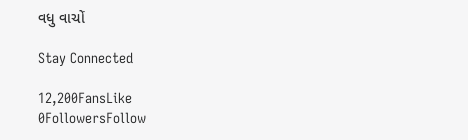વધુ વાચોં

Stay Connected

12,200FansLike
0FollowersFollow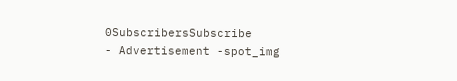0SubscribersSubscribe
- Advertisement -spot_img